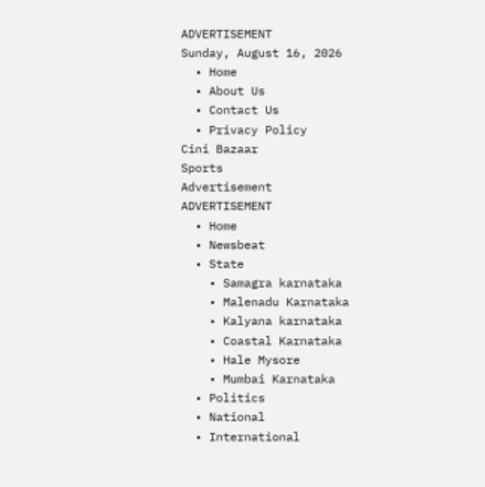ADVERTISEMENT
Sunday, August 16, 2026
  • Home
  • About Us
  • Contact Us
  • Privacy Policy
Cini Bazaar
Sports
Advertisement
ADVERTISEMENT
  • Home
  • Newsbeat
  • State
    • Samagra karnataka
    • Malenadu Karnataka
    • Kalyana karnataka
    • Coastal Karnataka
    • Hale Mysore
    • Mumbai Karnataka
  • Politics
  • National
  • International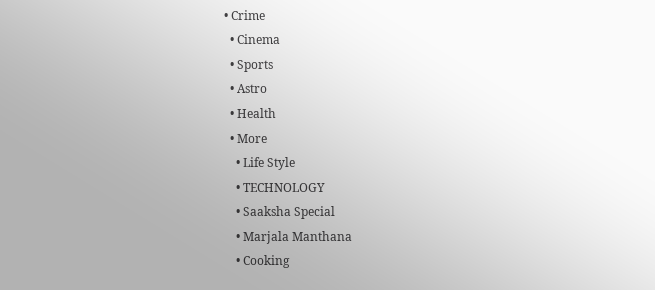• Crime
  • Cinema
  • Sports
  • Astro
  • Health
  • More
    • Life Style
    • TECHNOLOGY
    • Saaksha Special
    • Marjala Manthana
    • Cooking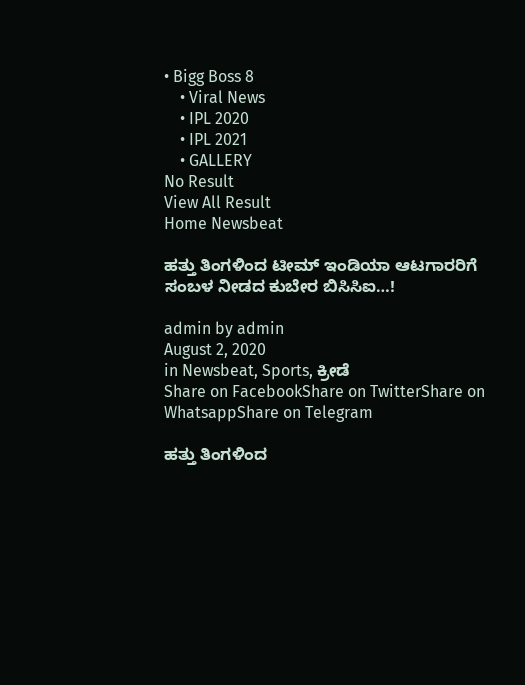• Bigg Boss 8
    • Viral News
    • IPL 2020
    • IPL 2021
    • GALLERY
No Result
View All Result
Home Newsbeat

ಹತ್ತು ತಿಂಗಳಿಂದ ಟೀಮ್ ಇಂಡಿಯಾ ಆಟಗಾರರಿಗೆ ಸಂಬಳ ನೀಡದ ಕುಬೇರ ಬಿಸಿಸಿಐ…!

admin by admin
August 2, 2020
in Newsbeat, Sports, ಕ್ರೀಡೆ
Share on FacebookShare on TwitterShare on WhatsappShare on Telegram

ಹತ್ತು ತಿಂಗಳಿಂದ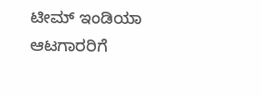ಟೀಮ್ ಇಂಡಿಯಾ ಆಟಗಾರರಿಗೆ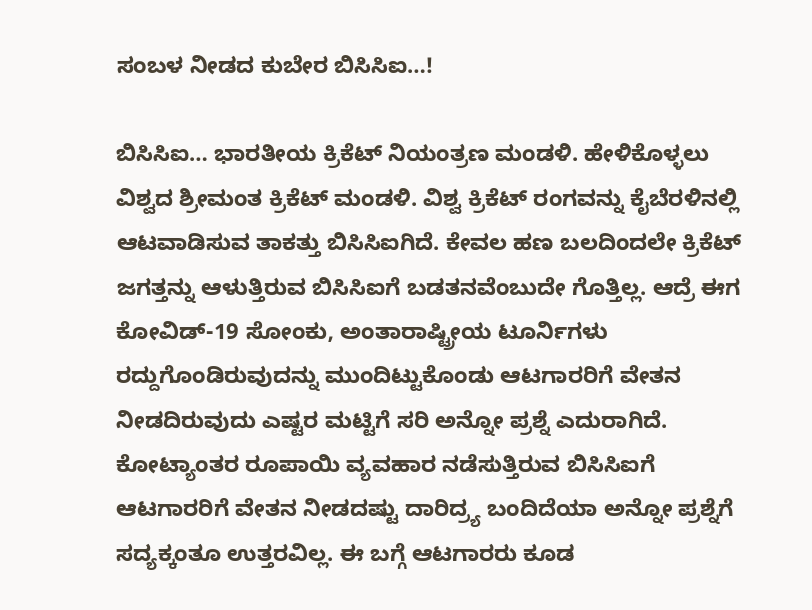ಸಂಬಳ ನೀಡದ ಕುಬೇರ ಬಿಸಿಸಿಐ…!

ಬಿಸಿಸಿಐ… ಭಾರತೀಯ ಕ್ರಿಕೆಟ್ ನಿಯಂತ್ರಣ ಮಂಡಳಿ. ಹೇಳಿಕೊಳ್ಳಲು ವಿಶ್ವದ ಶ್ರೀಮಂತ ಕ್ರಿಕೆಟ್ ಮಂಡಳಿ. ವಿಶ್ವ ಕ್ರಿಕೆಟ್ ರಂಗವನ್ನು ಕೈಬೆರಳಿನಲ್ಲಿ ಆಟವಾಡಿಸುವ ತಾಕತ್ತು ಬಿಸಿಸಿಐಗಿದೆ. ಕೇವಲ ಹಣ ಬಲದಿಂದಲೇ ಕ್ರಿಕೆಟ್ ಜಗತ್ತನ್ನು ಆಳುತ್ತಿರುವ ಬಿಸಿಸಿಐಗೆ ಬಡತನವೆಂಬುದೇ ಗೊತ್ತಿಲ್ಲ. ಆದ್ರೆ ಈಗ ಕೋವಿಡ್-19 ಸೋಂಕು, ಅಂತಾರಾಷ್ಟ್ರೀಯ ಟೂರ್ನಿಗಳು ರದ್ದುಗೊಂಡಿರುವುದನ್ನು ಮುಂದಿಟ್ಟುಕೊಂಡು ಆಟಗಾರರಿಗೆ ವೇತನ ನೀಡದಿರುವುದು ಎಷ್ಟರ ಮಟ್ಟಿಗೆ ಸರಿ ಅನ್ನೋ ಪ್ರಶ್ನೆ ಎದುರಾಗಿದೆ.
ಕೋಟ್ಯಾಂತರ ರೂಪಾಯಿ ವ್ಯವಹಾರ ನಡೆಸುತ್ತಿರುವ ಬಿಸಿಸಿಐಗೆ ಆಟಗಾರರಿಗೆ ವೇತನ ನೀಡದಷ್ಟು ದಾರಿದ್ರ್ಯ ಬಂದಿದೆಯಾ ಅನ್ನೋ ಪ್ರಶ್ನೆಗೆ ಸದ್ಯಕ್ಕಂತೂ ಉತ್ತರವಿಲ್ಲ. ಈ ಬಗ್ಗೆ ಆಟಗಾರರು ಕೂಡ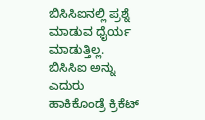ಬಿಸಿಸಿಐನಲ್ಲಿ ಪ್ರಶ್ನೆ ಮಾಡುವ ಧೈರ್ಯ ಮಾಡುತ್ತಿಲ್ಲ. ಬಿಸಿಸಿಐ ಅನ್ನು ಎದುರು ಹಾಕಿಕೊಂಡ್ರೆ ಕ್ರಿಕೆಟ್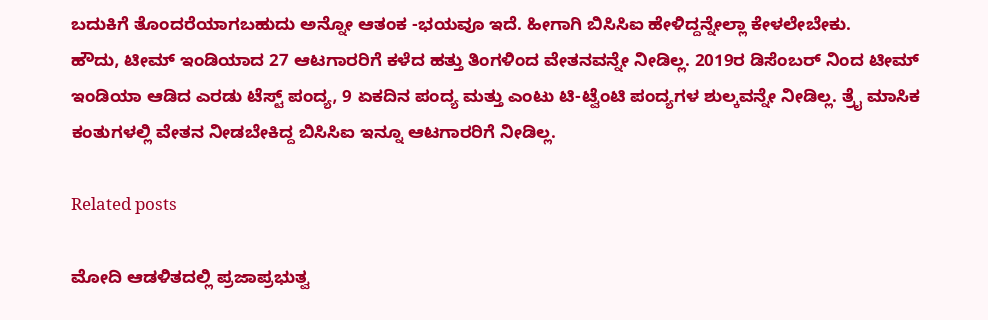ಬದುಕಿಗೆ ತೊಂದರೆಯಾಗಬಹುದು ಅನ್ನೋ ಆತಂಕ -ಭಯವೂ ಇದೆ. ಹೀಗಾಗಿ ಬಿಸಿಸಿಐ ಹೇಳಿದ್ದನ್ನೇಲ್ಲಾ ಕೇಳಲೇಬೇಕು.
ಹೌದು, ಟೀಮ್ ಇಂಡಿಯಾದ 27 ಆಟಗಾರರಿಗೆ ಕಳೆದ ಹತ್ತು ತಿಂಗಳಿಂದ ವೇತನವನ್ನೇ ನೀಡಿಲ್ಲ. 2019ರ ಡಿಸೆಂಬರ್ ನಿಂದ ಟೀಮ್ ಇಂಡಿಯಾ ಆಡಿದ ಎರಡು ಟೆಸ್ಟ್ ಪಂದ್ಯ, 9 ಏಕದಿನ ಪಂದ್ಯ ಮತ್ತು ಎಂಟು ಟಿ-ಟ್ವೆಂಟಿ ಪಂದ್ಯಗಳ ಶುಲ್ಕವನ್ನೇ ನೀಡಿಲ್ಲ. ತ್ರೈ ಮಾಸಿಕ ಕಂತುಗಳಲ್ಲಿ ವೇತನ ನೀಡಬೇಕಿದ್ದ ಬಿಸಿಸಿಐ ಇನ್ನೂ ಆಟಗಾರರಿಗೆ ನೀಡಿಲ್ಲ.

Related posts

ಮೋದಿ ಆಡಳಿತದಲ್ಲಿ ಪ್ರಜಾಪ್ರಭುತ್ವ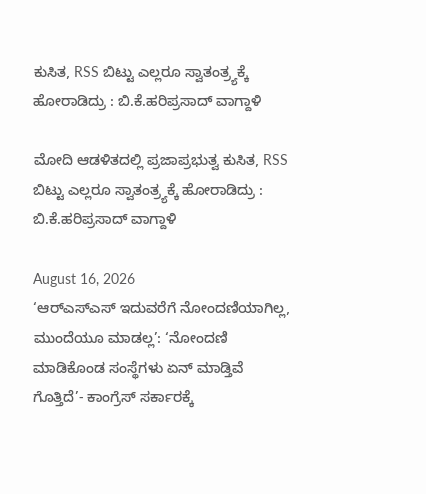ಕುಸಿತ, RSS ಬಿಟ್ಟು ಎಲ್ಲರೂ ಸ್ವಾತಂತ್ರ್ಯಕ್ಕೆ ಹೋರಾಡಿದ್ರು : ಬಿ.ಕೆ.ಹರಿಪ್ರಸಾದ್‌ ವಾಗ್ದಾಳಿ

ಮೋದಿ ಆಡಳಿತದಲ್ಲಿ ಪ್ರಜಾಪ್ರಭುತ್ವ ಕುಸಿತ, RSS ಬಿಟ್ಟು ಎಲ್ಲರೂ ಸ್ವಾತಂತ್ರ್ಯಕ್ಕೆ ಹೋರಾಡಿದ್ರು : ಬಿ.ಕೆ.ಹರಿಪ್ರಸಾದ್‌ ವಾಗ್ದಾಳಿ

August 16, 2026
‘ಆರ್‌ಎಸ್‌ಎಸ್‌ ಇದುವರೆಗೆ ನೋಂದಣಿಯಾಗಿಲ್ಲ, ಮುಂದೆಯೂ ಮಾಡಲ್ಲ’: ‘ನೋಂದಣಿ ಮಾಡಿಕೊಂಡ ಸಂಸ್ಥೆಗಳು ಏನ್ ಮಾಡ್ತಿವೆ ಗೊತ್ತಿದೆ’- ಕಾಂಗ್ರೆಸ್ ಸರ್ಕಾರಕ್ಕೆ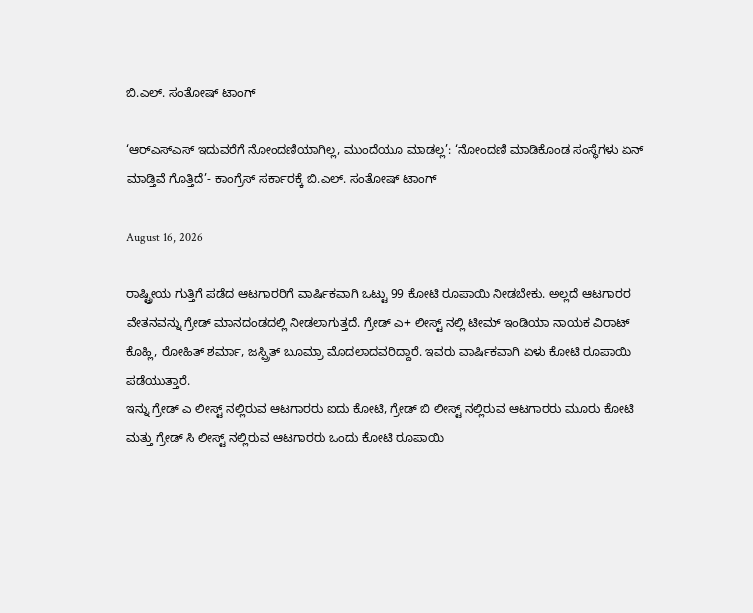ಬಿ.ಎಲ್. ಸಂತೋಷ್‌ ಟಾಂಗ್

‘ಆರ್‌ಎಸ್‌ಎಸ್‌ ಇದುವರೆಗೆ ನೋಂದಣಿಯಾಗಿಲ್ಲ, ಮುಂದೆಯೂ ಮಾಡಲ್ಲ’: ‘ನೋಂದಣಿ ಮಾಡಿಕೊಂಡ ಸಂಸ್ಥೆಗಳು ಏನ್ ಮಾಡ್ತಿವೆ ಗೊತ್ತಿದೆ’- ಕಾಂಗ್ರೆಸ್ ಸರ್ಕಾರಕ್ಕೆ ಬಿ.ಎಲ್. ಸಂತೋಷ್‌ ಟಾಂಗ್

August 16, 2026

ರಾಷ್ಟ್ರೀಯ ಗುತ್ತಿಗೆ ಪಡೆದ ಆಟಗಾರರಿಗೆ ವಾರ್ಷಿಕವಾಗಿ ಒಟ್ಟು 99 ಕೋಟಿ ರೂಪಾಯಿ ನೀಡಬೇಕು. ಅಲ್ಲದೆ ಆಟಗಾರರ ವೇತನವನ್ನು ಗ್ರೇಡ್ ಮಾನದಂಡದಲ್ಲಿ ನೀಡಲಾಗುತ್ತದೆ. ಗ್ರೇಡ್ ಎ+ ಲೀಸ್ಟ್ ನಲ್ಲಿ ಟೀಮ್ ಇಂಡಿಯಾ ನಾಯಕ ವಿರಾಟ್ ಕೊಹ್ಲಿ, ರೋಹಿತ್ ಶರ್ಮಾ, ಜಸ್ಪ್ರಿತ್ ಬೂಮ್ರಾ ಮೊದಲಾದವರಿದ್ದಾರೆ. ಇವರು ವಾರ್ಷಿಕವಾಗಿ ಏಳು ಕೋಟಿ ರೂಪಾಯಿ ಪಡೆಯುತ್ತಾರೆ.
ಇನ್ನು ಗ್ರೇಡ್ ಎ ಲೀಸ್ಟ್ ನಲ್ಲಿರುವ ಆಟಗಾರರು ಐದು ಕೋಟಿ, ಗ್ರೇಡ್ ಬಿ ಲೀಸ್ಟ್ ನಲ್ಲಿರುವ ಆಟಗಾರರು ಮೂರು ಕೋಟಿ ಮತ್ತು ಗ್ರೇಡ್ ಸಿ ಲೀಸ್ಟ್ ನಲ್ಲಿರುವ ಆಟಗಾರರು ಒಂದು ಕೋಟಿ ರೂಪಾಯಿ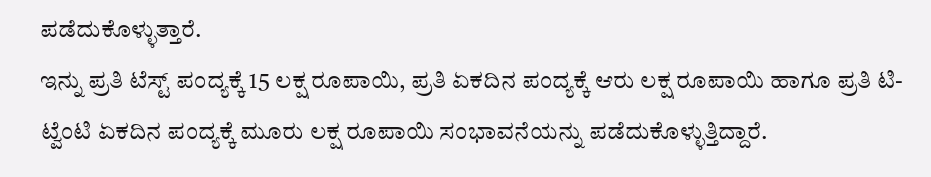ಪಡೆದುಕೊಳ್ಳುತ್ತಾರೆ.
ಇನ್ನು ಪ್ರತಿ ಟೆಸ್ಟ್ ಪಂದ್ಯಕ್ಕೆ 15 ಲಕ್ಷ ರೂಪಾಯಿ, ಪ್ರತಿ ಏಕದಿನ ಪಂದ್ಯಕ್ಕೆ ಆರು ಲಕ್ಷ ರೂಪಾಯಿ ಹಾಗೂ ಪ್ರತಿ ಟಿ-ಟ್ವೆಂಟಿ ಏಕದಿನ ಪಂದ್ಯಕ್ಕೆ ಮೂರು ಲಕ್ಷ ರೂಪಾಯಿ ಸಂಭಾವನೆಯನ್ನು ಪಡೆದುಕೊಳ್ಳುತ್ತಿದ್ದಾರೆ.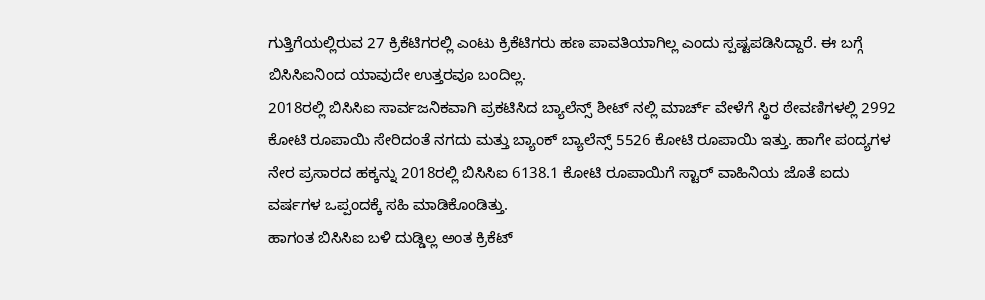ಗುತ್ತಿಗೆಯಲ್ಲಿರುವ 27 ಕ್ರಿಕೆಟಿಗರಲ್ಲಿ ಎಂಟು ಕ್ರಿಕೆಟಿಗರು ಹಣ ಪಾವತಿಯಾಗಿಲ್ಲ ಎಂದು ಸ್ಪಷ್ಟಪಡಿಸಿದ್ದಾರೆ. ಈ ಬಗ್ಗೆ ಬಿಸಿಸಿಐನಿಂದ ಯಾವುದೇ ಉತ್ತರವೂ ಬಂದಿಲ್ಲ.
2018ರಲ್ಲಿ ಬಿಸಿಸಿಐ ಸಾರ್ವಜನಿಕವಾಗಿ ಪ್ರಕಟಿಸಿದ ಬ್ಯಾಲೆನ್ಸ್ ಶೀಟ್ ನಲ್ಲಿ ಮಾರ್ಚ್ ವೇಳೆಗೆ ಸ್ಥಿರ ಠೇವಣಿಗಳಲ್ಲಿ 2992 ಕೋಟಿ ರೂಪಾಯಿ ಸೇರಿದಂತೆ ನಗದು ಮತ್ತು ಬ್ಯಾಂಕ್ ಬ್ಯಾಲೆನ್ಸ್ 5526 ಕೋಟಿ ರೂಪಾಯಿ ಇತ್ತು. ಹಾಗೇ ಪಂದ್ಯಗಳ ನೇರ ಪ್ರಸಾರದ ಹಕ್ಕನ್ನು 2018ರಲ್ಲಿ ಬಿಸಿಸಿಐ 6138.1 ಕೋಟಿ ರೂಪಾಯಿಗೆ ಸ್ಟಾರ್ ವಾಹಿನಿಯ ಜೊತೆ ಐದು ವರ್ಷಗಳ ಒಪ್ಪಂದಕ್ಕೆ ಸಹಿ ಮಾಡಿಕೊಂಡಿತ್ತು.
ಹಾಗಂತ ಬಿಸಿಸಿಐ ಬಳಿ ದುಡ್ಡಿಲ್ಲ ಅಂತ ಕ್ರಿಕೆಟ್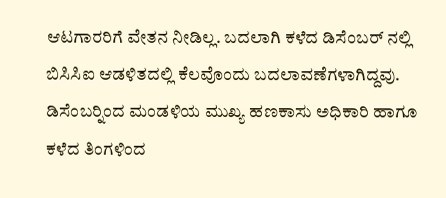ಆಟಗಾರರಿಗೆ ವೇತನ ನೀಡಿಲ್ಲ. ಬದಲಾಗಿ ಕಳೆದ ಡಿಸೆಂಬರ್ ನಲ್ಲಿ ಬಿಸಿಸಿಐ ಆಡಳಿತದಲ್ಲಿ ಕೆಲವೊಂದು ಬದಲಾವಣೆಗಳಾಗಿದ್ದವು. ಡಿಸೆಂಬರ್‍ನಿಂದ ಮಂಡಳಿಯ ಮುಖ್ಯ ಹಣಕಾಸು ಅಧಿಕಾರಿ ಹಾಗೂ ಕಳೆದ ತಿಂಗಳಿಂದ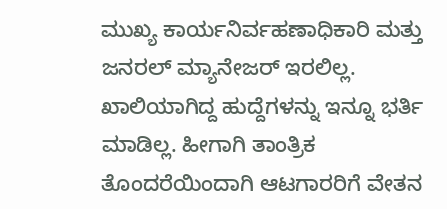ಮುಖ್ಯ ಕಾರ್ಯನಿರ್ವಹಣಾಧಿಕಾರಿ ಮತ್ತು ಜನರಲ್ ಮ್ಯಾನೇಜರ್ ಇರಲಿಲ್ಲ. ಖಾಲಿಯಾಗಿದ್ದ ಹುದ್ದೆಗಳನ್ನು ಇನ್ನೂ ಭರ್ತಿ ಮಾಡಿಲ್ಲ. ಹೀಗಾಗಿ ತಾಂತ್ರಿಕ ತೊಂದರೆಯಿಂದಾಗಿ ಆಟಗಾರರಿಗೆ ವೇತನ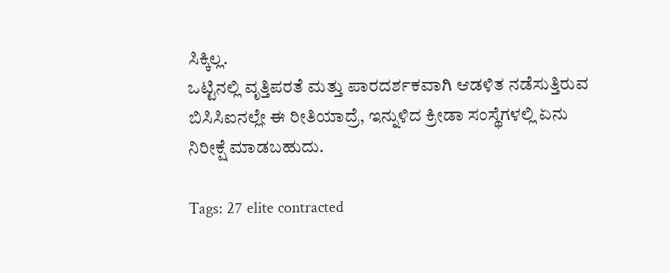ಸಿಕ್ಕಿಲ್ಲ.
ಒಟ್ಟಿನಲ್ಲಿ ವೃತ್ತಿಪರತೆ ಮತ್ತು ಪಾರದರ್ಶಕವಾಗಿ ಆಡಳಿತ ನಡೆಸುತ್ತಿರುವ ಬಿಸಿಸಿಐನಲ್ಲೇ ಈ ರೀತಿಯಾದ್ರೆ, ಇನ್ನುಳಿದ ಕ್ರೀಡಾ ಸಂಸ್ಥೆಗಳಲ್ಲಿ ಏನು ನಿರೀಕ್ಷೆ ಮಾಡಬಹುದು.

Tags: 27 elite contracted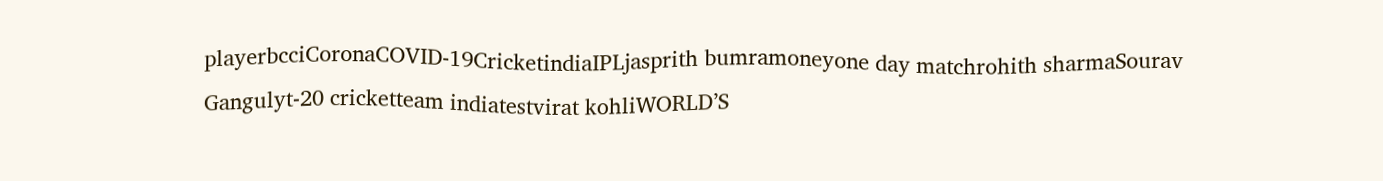playerbcciCoronaCOVID-19CricketindiaIPLjasprith bumramoneyone day matchrohith sharmaSourav Gangulyt-20 cricketteam indiatestvirat kohliWORLD’S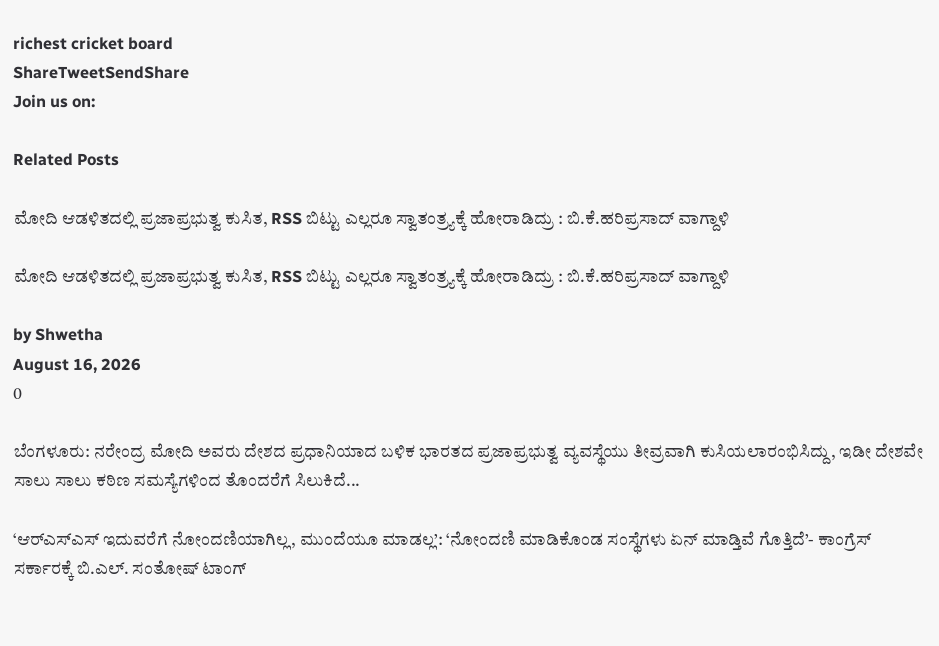richest cricket board
ShareTweetSendShare
Join us on:

Related Posts

ಮೋದಿ ಆಡಳಿತದಲ್ಲಿ ಪ್ರಜಾಪ್ರಭುತ್ವ ಕುಸಿತ, RSS ಬಿಟ್ಟು ಎಲ್ಲರೂ ಸ್ವಾತಂತ್ರ್ಯಕ್ಕೆ ಹೋರಾಡಿದ್ರು : ಬಿ.ಕೆ.ಹರಿಪ್ರಸಾದ್‌ ವಾಗ್ದಾಳಿ

ಮೋದಿ ಆಡಳಿತದಲ್ಲಿ ಪ್ರಜಾಪ್ರಭುತ್ವ ಕುಸಿತ, RSS ಬಿಟ್ಟು ಎಲ್ಲರೂ ಸ್ವಾತಂತ್ರ್ಯಕ್ಕೆ ಹೋರಾಡಿದ್ರು : ಬಿ.ಕೆ.ಹರಿಪ್ರಸಾದ್‌ ವಾಗ್ದಾಳಿ

by Shwetha
August 16, 2026
0

ಬೆಂಗಳೂರು: ನರೇಂದ್ರ ಮೋದಿ ಅವರು ದೇಶದ ಪ್ರಧಾನಿಯಾದ ಬಳಿಕ ಭಾರತದ ಪ್ರಜಾಪ್ರಭುತ್ವ ವ್ಯವಸ್ಥೆಯು ತೀವ್ರವಾಗಿ ಕುಸಿಯಲಾರಂಭಿಸಿದ್ದು, ಇಡೀ ದೇಶವೇ ಸಾಲು ಸಾಲು ಕಠಿಣ ಸಮಸ್ಯೆಗಳಿಂದ ತೊಂದರೆಗೆ ಸಿಲುಕಿದೆ...

‘ಆರ್‌ಎಸ್‌ಎಸ್‌ ಇದುವರೆಗೆ ನೋಂದಣಿಯಾಗಿಲ್ಲ, ಮುಂದೆಯೂ ಮಾಡಲ್ಲ’: ‘ನೋಂದಣಿ ಮಾಡಿಕೊಂಡ ಸಂಸ್ಥೆಗಳು ಏನ್ ಮಾಡ್ತಿವೆ ಗೊತ್ತಿದೆ’- ಕಾಂಗ್ರೆಸ್ ಸರ್ಕಾರಕ್ಕೆ ಬಿ.ಎಲ್. ಸಂತೋಷ್‌ ಟಾಂಗ್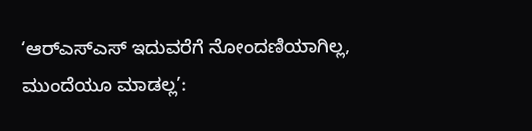‘ಆರ್‌ಎಸ್‌ಎಸ್‌ ಇದುವರೆಗೆ ನೋಂದಣಿಯಾಗಿಲ್ಲ, ಮುಂದೆಯೂ ಮಾಡಲ್ಲ’: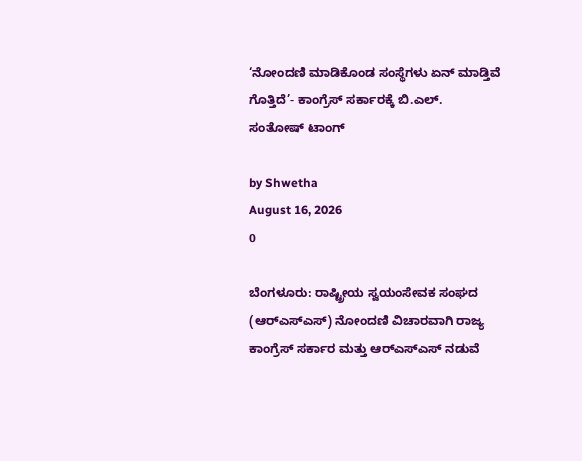‘ನೋಂದಣಿ ಮಾಡಿಕೊಂಡ ಸಂಸ್ಥೆಗಳು ಏನ್ ಮಾಡ್ತಿವೆ ಗೊತ್ತಿದೆ’- ಕಾಂಗ್ರೆಸ್ ಸರ್ಕಾರಕ್ಕೆ ಬಿ.ಎಲ್. ಸಂತೋಷ್‌ ಟಾಂಗ್

by Shwetha
August 16, 2026
0

ಬೆಂಗಳೂರು: ರಾಷ್ಟ್ರೀಯ ಸ್ವಯಂಸೇವಕ ಸಂಘದ (ಆರ್‌ಎಸ್‌ಎಸ್‌) ನೋಂದಣಿ ವಿಚಾರವಾಗಿ ರಾಜ್ಯ ಕಾಂಗ್ರೆಸ್ ಸರ್ಕಾರ ಮತ್ತು ಆರ್‌ಎಸ್‌ಎಸ್ ನಡುವೆ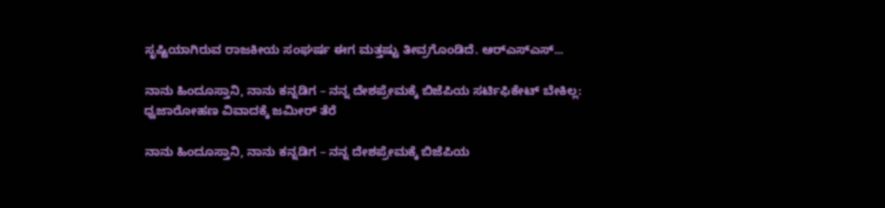ಸೃಷ್ಟಿಯಾಗಿರುವ ರಾಜಕೀಯ ಸಂಘರ್ಷ ಈಗ ಮತ್ತಷ್ಟು ತೀವ್ರಗೊಂಡಿದೆ. ಆರ್‌ಎಸ್‌ಎಸ್‌...

ನಾನು ಹಿಂದೂಸ್ತಾನಿ, ನಾನು ಕನ್ನಡಿಗ – ನನ್ನ ದೇಶಪ್ರೇಮಕ್ಕೆ ಬಿಜೆಪಿಯ ಸರ್ಟಿಫಿಕೇಟ್ ಬೇಕಿಲ್ಲ: ಧ್ವಜಾರೋಹಣ ವಿವಾದಕ್ಕೆ ಜಮೀರ್ ತೆರೆ

ನಾನು ಹಿಂದೂಸ್ತಾನಿ, ನಾನು ಕನ್ನಡಿಗ – ನನ್ನ ದೇಶಪ್ರೇಮಕ್ಕೆ ಬಿಜೆಪಿಯ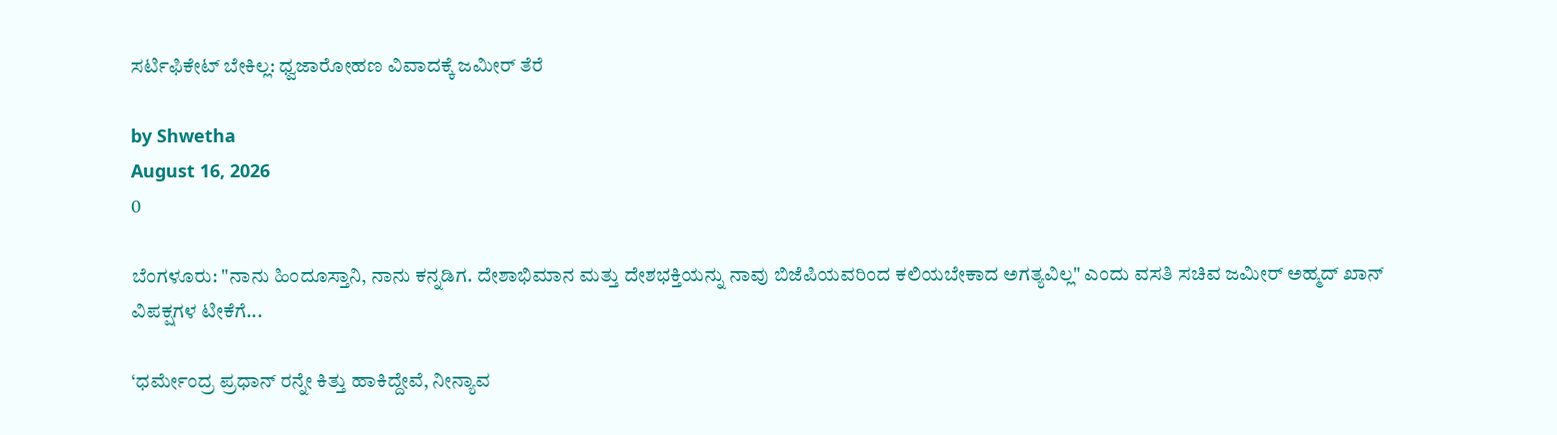ಸರ್ಟಿಫಿಕೇಟ್ ಬೇಕಿಲ್ಲ: ಧ್ವಜಾರೋಹಣ ವಿವಾದಕ್ಕೆ ಜಮೀರ್ ತೆರೆ

by Shwetha
August 16, 2026
0

ಬೆಂಗಳೂರು: "ನಾನು ಹಿಂದೂಸ್ತಾನಿ, ನಾನು ಕನ್ನಡಿಗ. ದೇಶಾಭಿಮಾನ ಮತ್ತು ದೇಶಭಕ್ತಿಯನ್ನು ನಾವು ಬಿಜೆಪಿಯವರಿಂದ ಕಲಿಯಬೇಕಾದ ಅಗತ್ಯವಿಲ್ಲ" ಎಂದು ವಸತಿ ಸಚಿವ ಜಮೀರ್ ಅಹ್ಮದ್ ಖಾನ್ ವಿಪಕ್ಷಗಳ ಟೀಕೆಗೆ...

‘ಧರ್ಮೇಂದ್ರ ಪ್ರಧಾನ್ ರನ್ನೇ ಕಿತ್ತು ಹಾಕಿದ್ದೇವೆ, ನೀನ್ಯಾವ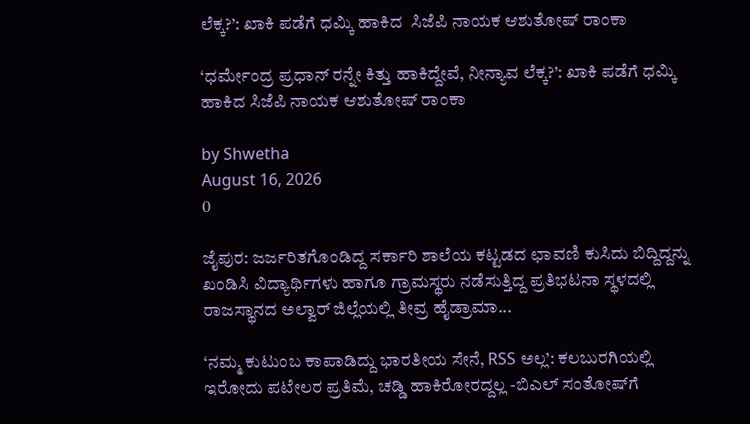ಲೆಕ್ಕ?’: ಖಾಕಿ ಪಡೆಗೆ ಧಮ್ಕಿ ಹಾಕಿದ  ಸಿಜೆಪಿ ನಾಯಕ ಆಶುತೋಷ್ ರಾಂಕಾ

‘ಧರ್ಮೇಂದ್ರ ಪ್ರಧಾನ್ ರನ್ನೇ ಕಿತ್ತು ಹಾಕಿದ್ದೇವೆ, ನೀನ್ಯಾವ ಲೆಕ್ಕ?’: ಖಾಕಿ ಪಡೆಗೆ ಧಮ್ಕಿ ಹಾಕಿದ ಸಿಜೆಪಿ ನಾಯಕ ಆಶುತೋಷ್ ರಾಂಕಾ

by Shwetha
August 16, 2026
0

ಜೈಪುರ: ಜರ್ಜರಿತಗೊಂಡಿದ್ದ ಸರ್ಕಾರಿ ಶಾಲೆಯ ಕಟ್ಟಡದ ಛಾವಣಿ ಕುಸಿದು ಬಿದ್ದಿದ್ದನ್ನು ಖಂಡಿಸಿ ವಿದ್ಯಾರ್ಥಿಗಳು ಹಾಗೂ ಗ್ರಾಮಸ್ಥರು ನಡೆಸುತ್ತಿದ್ದ ಪ್ರತಿಭಟನಾ ಸ್ಥಳದಲ್ಲಿ ರಾಜಸ್ಥಾನದ ಅಲ್ವಾರ್ ಜಿಲ್ಲೆಯಲ್ಲಿ ತೀವ್ರ ಹೈಡ್ರಾಮಾ...

‘ನಮ್ಮ ಕುಟುಂಬ ಕಾಪಾಡಿದ್ದು ಭಾರತೀಯ ಸೇನೆ, RSS ಅಲ್ಲ’: ಕಲಬುರಗಿಯಲ್ಲಿ ಇರೋದು ಪಟೇಲರ ಪ್ರತಿಮೆ, ಚಡ್ಡಿ ಹಾಕಿರೋರದ್ದಲ್ಲ -ಬಿಎಲ್ ಸಂತೋಷ್‌ಗೆ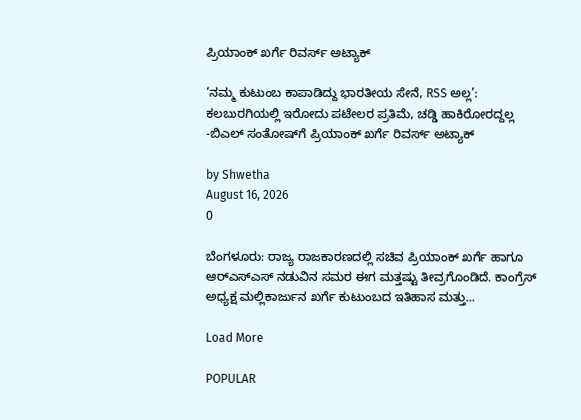ಪ್ರಿಯಾಂಕ್ ಖರ್ಗೆ ರಿವರ್ಸ್ ಅಟ್ಯಾಕ್

‘ನಮ್ಮ ಕುಟುಂಬ ಕಾಪಾಡಿದ್ದು ಭಾರತೀಯ ಸೇನೆ, RSS ಅಲ್ಲ’: ಕಲಬುರಗಿಯಲ್ಲಿ ಇರೋದು ಪಟೇಲರ ಪ್ರತಿಮೆ, ಚಡ್ಡಿ ಹಾಕಿರೋರದ್ದಲ್ಲ -ಬಿಎಲ್ ಸಂತೋಷ್‌ಗೆ ಪ್ರಿಯಾಂಕ್ ಖರ್ಗೆ ರಿವರ್ಸ್ ಅಟ್ಯಾಕ್

by Shwetha
August 16, 2026
0

ಬೆಂಗಳೂರು: ರಾಜ್ಯ ರಾಜಕಾರಣದಲ್ಲಿ ಸಚಿವ ಪ್ರಿಯಾಂಕ್ ಖರ್ಗೆ ಹಾಗೂ ಆರ್‌ಎಸ್‌ಎಸ್ ನಡುವಿನ ಸಮರ ಈಗ ಮತ್ತಷ್ಟು ತೀವ್ರಗೊಂಡಿದೆ. ಕಾಂಗ್ರೆಸ್ ಅಧ್ಯಕ್ಷ ಮಲ್ಲಿಕಾರ್ಜುನ ಖರ್ಗೆ ಕುಟುಂಬದ ಇತಿಹಾಸ ಮತ್ತು...

Load More

POPULAR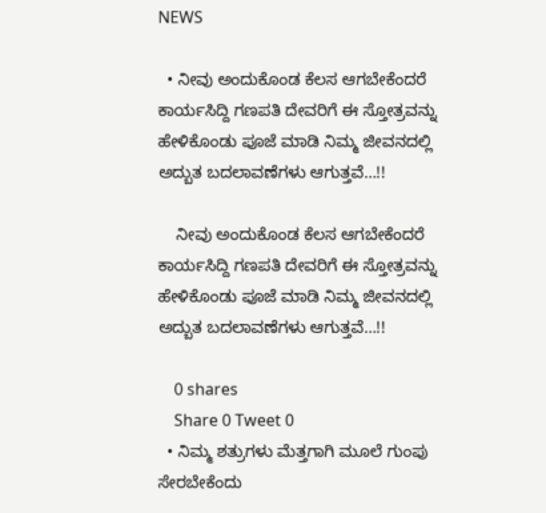NEWS

  • ನೀವು ಅಂದುಕೊಂಡ ಕೆಲಸ ಆಗಬೇಕೆಂದರೆ ಕಾರ್ಯಸಿದ್ದಿ ಗಣಪತಿ ದೇವರಿಗೆ ಈ ಸ್ತೋತ್ರವನ್ನು ಹೇಳಿಕೊಂಡು ಪೂಜೆ ಮಾಡಿ ನಿಮ್ಮ ಜೀವನದಲ್ಲಿ ಅದ್ಬುತ ಬದಲಾವಣೆಗಳು ಆಗುತ್ತವೆ…!!

    ನೀವು ಅಂದುಕೊಂಡ ಕೆಲಸ ಆಗಬೇಕೆಂದರೆ ಕಾರ್ಯಸಿದ್ದಿ ಗಣಪತಿ ದೇವರಿಗೆ ಈ ಸ್ತೋತ್ರವನ್ನು ಹೇಳಿಕೊಂಡು ಪೂಜೆ ಮಾಡಿ ನಿಮ್ಮ ಜೀವನದಲ್ಲಿ ಅದ್ಬುತ ಬದಲಾವಣೆಗಳು ಆಗುತ್ತವೆ…!!

    0 shares
    Share 0 Tweet 0
  • ನಿಮ್ಮ ಶತ್ರುಗಳು ಮೆತ್ತಗಾಗಿ ಮೂಲೆ ಗುಂಪು ಸೇರಬೇಕೆಂದು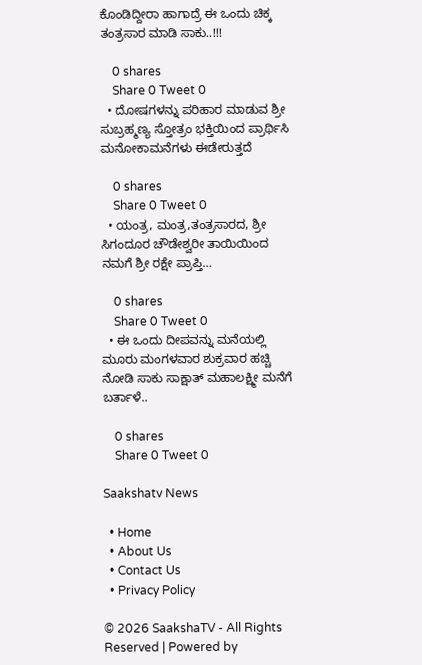ಕೊಂಡಿದ್ದೀರಾ ಹಾಗಾದ್ರೆ ಈ ಒಂದು ಚಿಕ್ಕ ತಂತ್ರಸಾರ ಮಾಡಿ ಸಾಕು..!!!

    0 shares
    Share 0 Tweet 0
  • ದೋಷಗಳನ್ನು ಪರಿಹಾರ ಮಾಡುವ ಶ್ರೀ ಸುಬ್ರಹ್ಮಣ್ಯ ಸ್ತೋತ್ರಂ ಭಕ್ತಿಯಿಂದ ಪ್ರಾರ್ಥಿಸಿ ಮನೋಕಾಮನೆಗಳು ಈಡೇರುತ್ತದೆ

    0 shares
    Share 0 Tweet 0
  • ಯಂತ್ರ, ಮಂತ್ರ,ತಂತ್ರಸಾರದ, ಶ್ರೀ ಸಿಗಂದೂರ ಚೌಡೇಶ್ವರೀ ತಾಯಿಯಿಂದ ನಮಗೆ ಶ್ರೀ ರಕ್ಷೇ ಪ್ರಾಪ್ತಿ…

    0 shares
    Share 0 Tweet 0
  • ಈ ಒಂದು ದೀಪವನ್ನು ಮನೆಯಲ್ಲಿ ಮೂರು ಮಂಗಳವಾರ ಶುಕ್ರವಾರ ಹಚ್ಚಿ ನೋಡಿ ಸಾಕು ಸಾಕ್ಷಾತ್ ಮಹಾಲಕ್ಷ್ಮೀ ಮನೆಗೆ ಬರ್ತಾಳೆ..

    0 shares
    Share 0 Tweet 0

Saakshatv News

  • Home
  • About Us
  • Contact Us
  • Privacy Policy

© 2026 SaakshaTV - All Rights Reserved | Powered by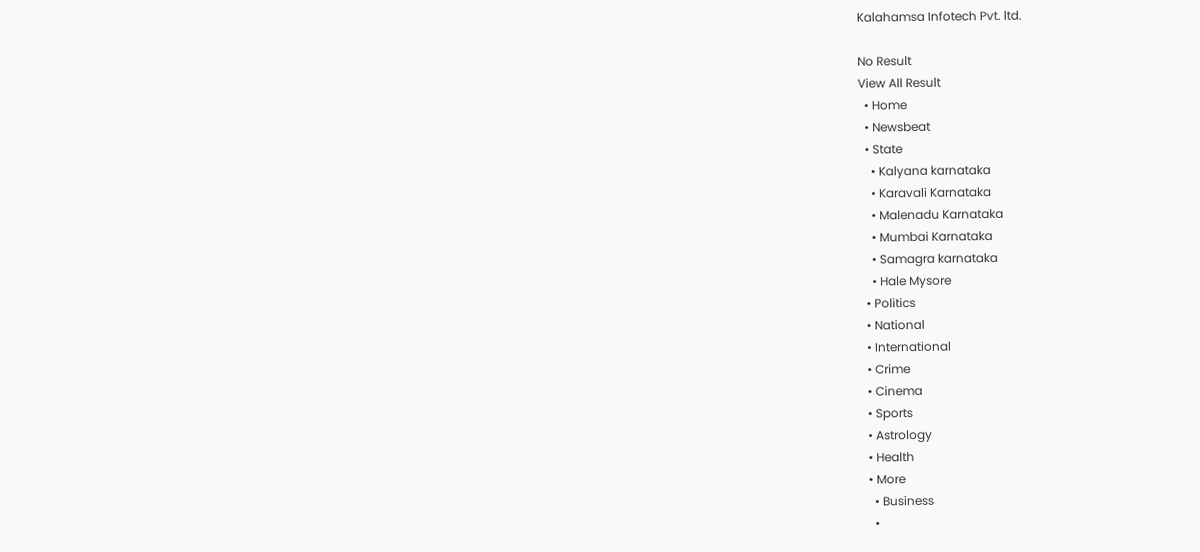Kalahamsa Infotech Pvt. ltd.

No Result
View All Result
  • Home
  • Newsbeat
  • State
    • Kalyana karnataka
    • Karavali Karnataka
    • Malenadu Karnataka
    • Mumbai Karnataka
    • Samagra karnataka
    • Hale Mysore
  • Politics
  • National
  • International
  • Crime
  • Cinema
  • Sports
  • Astrology
  • Health
  • More
    • Business
    •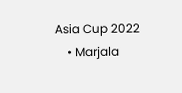Asia Cup 2022
    • Marjala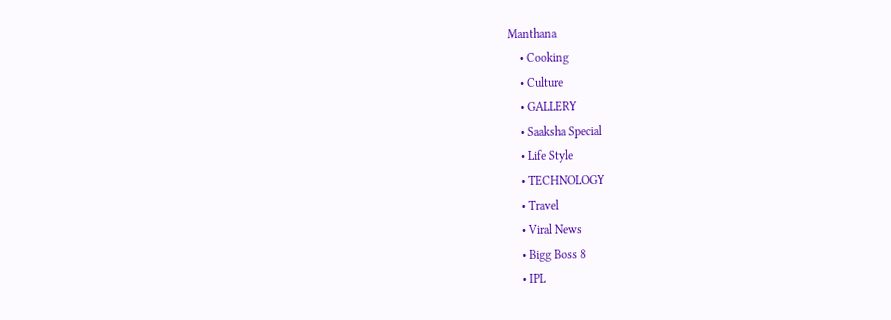Manthana
    • Cooking
    • Culture
    • GALLERY
    • Saaksha Special
    • Life Style
    • TECHNOLOGY
    • Travel
    • Viral News
    • Bigg Boss 8
    • IPL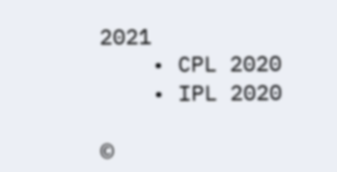2021
    • CPL 2020
    • IPL 2020

©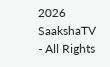2026 SaakshaTV - All Rights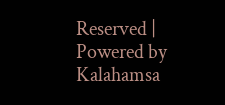Reserved | Powered by Kalahamsa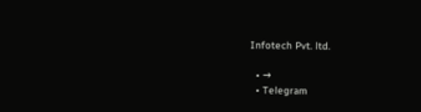Infotech Pvt. ltd.

  • →
  • Telegram